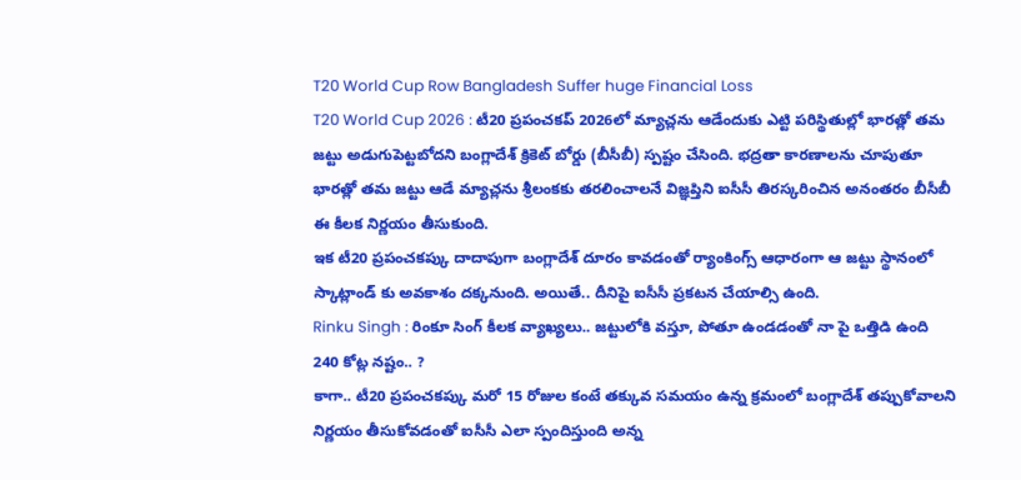T20 World Cup Row Bangladesh Suffer huge Financial Loss
T20 World Cup 2026 : టీ20 ప్రపంచకప్ 2026లో మ్యాచ్లను ఆడేందుకు ఎట్టి పరిస్థితుల్లో భారత్లో తమ జట్టు అడుగుపెట్టబోదని బంగ్లాదేశ్ క్రికెట్ బోర్డు (బీసీబీ) స్పష్టం చేసింది. భద్రతా కారణాలను చూపుతూ భారత్లో తమ జట్టు ఆడే మ్యాచ్లను శ్రీలంకకు తరలించాలనే విజ్ఞప్తిని ఐసీసీ తిరస్కరించిన అనంతరం బీసీబీ ఈ కీలక నిర్ణయం తీసుకుంది.
ఇక టీ20 ప్రపంచకప్కు దాదాపుగా బంగ్లాదేశ్ దూరం కావడంతో ర్యాంకింగ్స్ ఆధారంగా ఆ జట్టు స్థానంలో స్కాట్లాండ్ కు అవకాశం దక్కనుంది. అయితే.. దీనిపై ఐసీసీ ప్రకటన చేయాల్సి ఉంది.
Rinku Singh : రింకూ సింగ్ కీలక వ్యాఖ్యలు.. జట్టులోకి వస్తూ, పోతూ ఉండడంతో నా పై ఒత్తిడి ఉంది
240 కోట్ల నష్టం.. ?
కాగా.. టీ20 ప్రపంచకప్కు మరో 15 రోజుల కంటే తక్కువ సమయం ఉన్న క్రమంలో బంగ్లాదేశ్ తప్పుకోవాలని నిర్ణయం తీసుకోవడంతో ఐసీసీ ఎలా స్పందిస్తుంది అన్న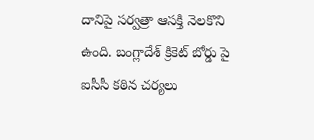దానిపై సర్వత్రా ఆసక్తి నెలకొని ఉంది. బంగ్లాదేశ్ క్రికెట్ బోర్డు పై ఐసీసీ కఠిన చర్యలు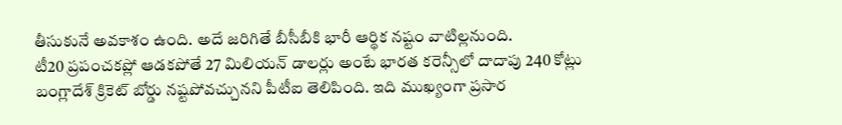తీసుకునే అవకాశం ఉంది. అదే జరిగితే బీసీబీకి భారీ ఆర్థిక నష్టం వాటిల్లనుంది.
టీ20 ప్రపంచకప్లో ఆడకపోతే 27 మిలియన్ డాలర్లు అంటే భారత కరెన్సీలో దాదాపు 240 కోట్లు బంగ్లాదేశ్ క్రికెట్ బోర్డు నష్టపోవచ్చునని పీటీఐ తెలిపింది. ఇది ముఖ్యంగా ప్రసార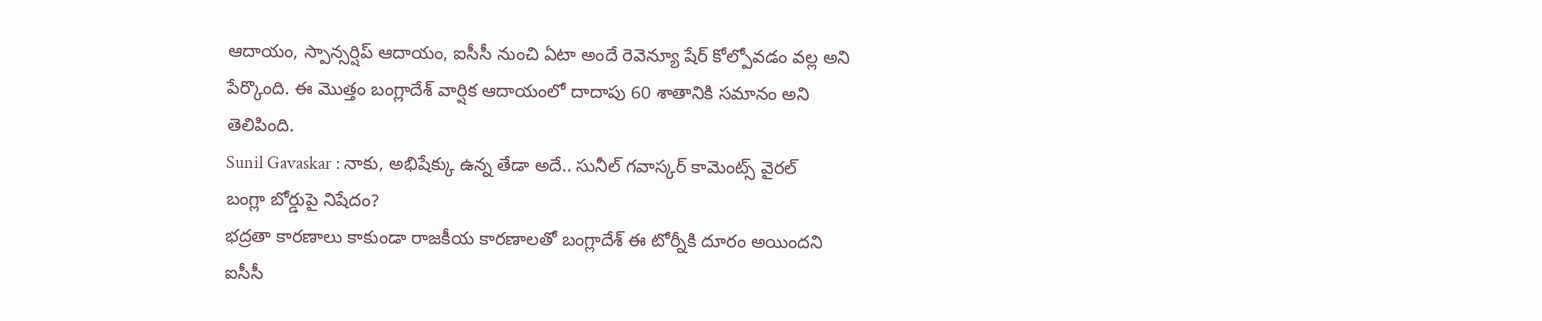ఆదాయం, స్పాన్సర్షిప్ ఆదాయం, ఐసీసీ నుంచి ఏటా అందే రెవెన్యూ షేర్ కోల్పోవడం వల్ల అని పేర్కొంది. ఈ మొత్తం బంగ్లాదేశ్ వార్షిక ఆదాయంలో దాదాపు 60 శాతానికి సమానం అని తెలిపింది.
Sunil Gavaskar : నాకు, అభిషేక్కు ఉన్న తేడా అదే.. సునీల్ గవాస్కర్ కామెంట్స్ వైరల్
బంగ్లా బోర్డుపై నిషేదం?
భద్రతా కారణాలు కాకుండా రాజకీయ కారణాలతో బంగ్లాదేశ్ ఈ టోర్నీకి దూరం అయిందని ఐసీసీ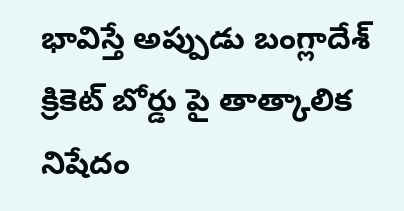భావిస్తే అప్పుడు బంగ్లాదేశ్ క్రికెట్ బోర్డు పై తాత్కాలిక నిషేదం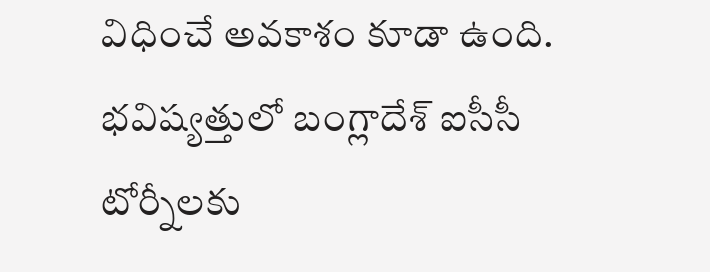విధించే అవకాశం కూడా ఉంది. భవిష్యత్తులో బంగ్లాదేశ్ ఐసీసీ టోర్నీలకు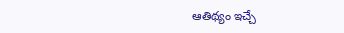ఆతిథ్యం ఇచ్చే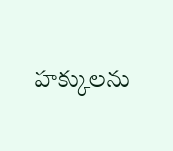హక్కులను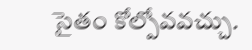సైతం కోల్పోవవచ్చు.